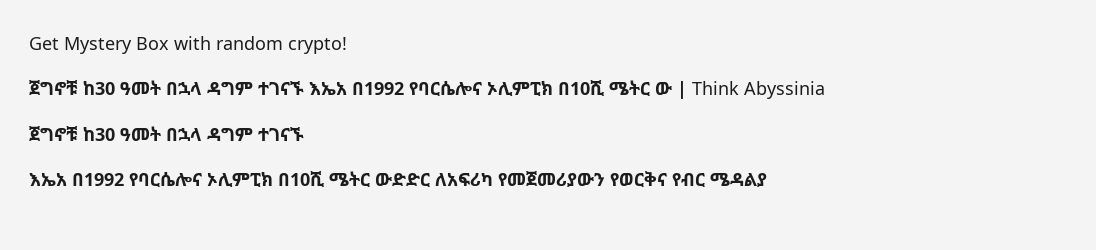Get Mystery Box with random crypto!

ጀግኖቹ ከ30 ዓመት በኋላ ዳግም ተገናኙ እኤአ በ1992 የባርሴሎና ኦሊምፒክ በ10ሺ ሜትር ው | Think Abyssinia

ጀግኖቹ ከ30 ዓመት በኋላ ዳግም ተገናኙ

እኤአ በ1992 የባርሴሎና ኦሊምፒክ በ10ሺ ሜትር ውድድር ለአፍሪካ የመጀመሪያውን የወርቅና የብር ሜዳልያ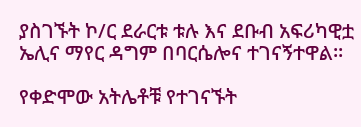ያስገኙት ኮ/ር ደራርቱ ቱሉ እና ደቡብ አፍሪካዊቷ ኤሊና ማየር ዳግም በባርሴሎና ተገናኝተዋል።

የቀድሞው አትሌቶቹ የተገናኙት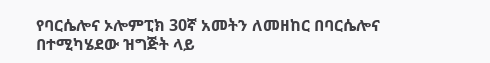የባርሴሎና ኦሎምፒክ 30ኛ አመትን ለመዘከር በባርሴሎና በተሚካሄደው ዝግጅት ላይ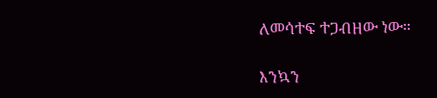ለመሳተፍ ተጋብዘው ነው።

እንኳን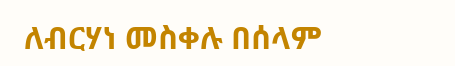ለብርሃነ መስቀሉ በሰላም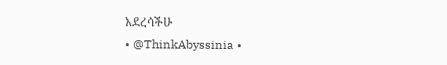አደረሳችሁ
• @ThinkAbyssinia •